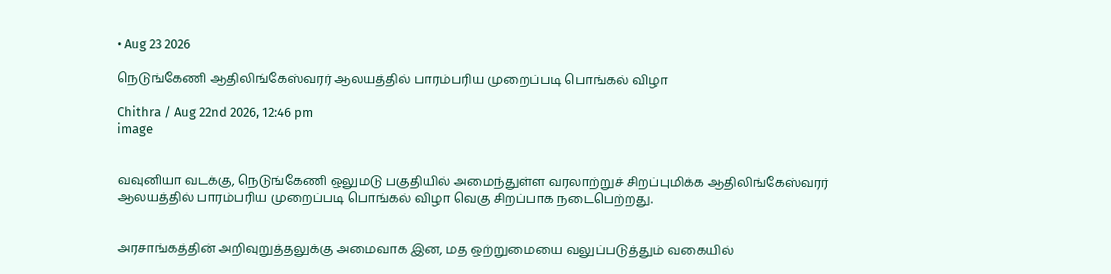• Aug 23 2026

நெடுங்கேணி ஆதிலிங்கேஸ்வரர் ஆலயத்தில் பாரம்பரிய முறைப்படி பொங்கல் விழா

Chithra / Aug 22nd 2026, 12:46 pm
image


வவுனியா வடக்கு, நெடுங்கேணி ஒலுமடு பகுதியில் அமைந்துள்ள வரலாற்றுச் சிறப்புமிக்க ஆதிலிங்கேஸ்வரர் ஆலயத்தில் பாரம்பரிய முறைப்படி பொங்கல் விழா வெகு சிறப்பாக நடைபெற்றது.


அரசாங்கத்தின் அறிவுறுத்தலுக்கு அமைவாக இன, மத ஒற்றுமையை வலுப்படுத்தும் வகையில்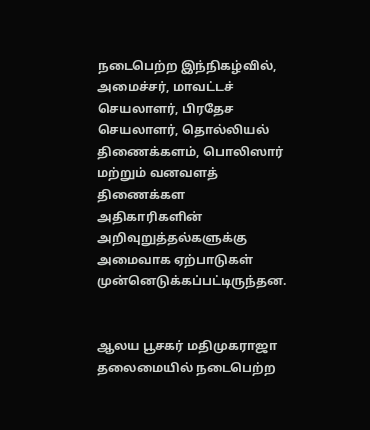நடைபெற்ற இந்நிகழ்வில், அமைச்சர், மாவட்டச் செயலாளர், பிரதேச செயலாளர், தொல்லியல் திணைக்களம், பொலிஸார் மற்றும் வனவளத் திணைக்கள அதிகாரிகளின் அறிவுறுத்தல்களுக்கு அமைவாக ஏற்பாடுகள் முன்னெடுக்கப்பட்டிருந்தன.


ஆலய பூசகர் மதிமுகராஜா தலைமையில் நடைபெற்ற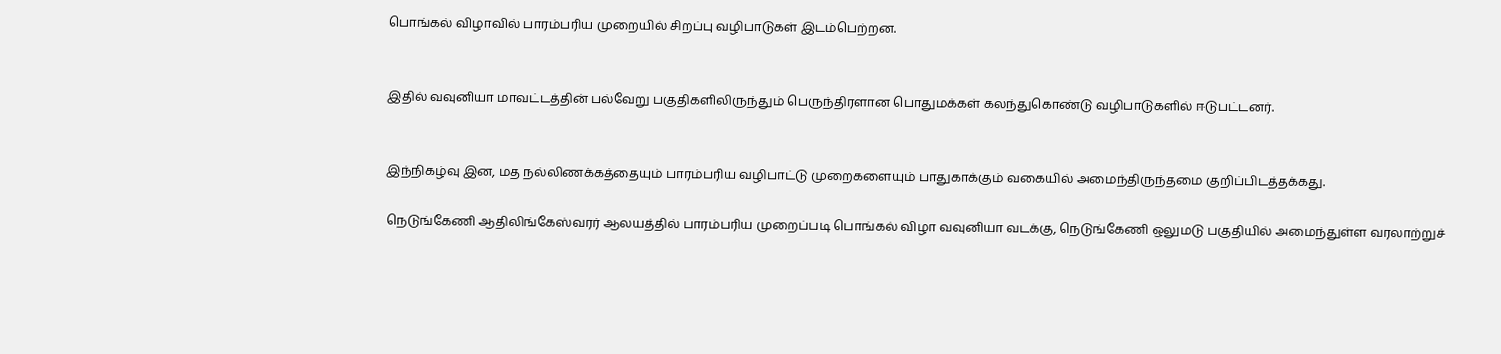பொங்கல் விழாவில் பாரம்பரிய முறையில் சிறப்பு வழிபாடுகள் இடம்பெற்றன.


இதில் வவுனியா மாவட்டத்தின் பல்வேறு பகுதிகளிலிருந்தும் பெருந்திரளான பொதுமக்கள் கலந்துகொண்டு வழிபாடுகளில் ஈடுபட்டனர்.


இந்நிகழ்வு இன, மத நல்லிணக்கத்தையும் பாரம்பரிய வழிபாட்டு முறைகளையும் பாதுகாக்கும் வகையில் அமைந்திருந்தமை குறிப்பிடத்தக்கது.

நெடுங்கேணி ஆதிலிங்கேஸ்வரர் ஆலயத்தில் பாரம்பரிய முறைப்படி பொங்கல் விழா வவுனியா வடக்கு, நெடுங்கேணி ஒலுமடு பகுதியில் அமைந்துள்ள வரலாற்றுச்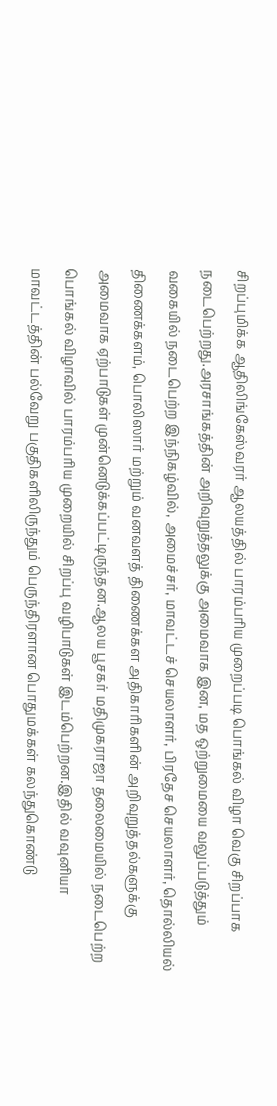சிறப்புமிக்க ஆதிலிங்கேஸ்வரர் ஆலயத்தில் பாரம்பரிய முறைப்படி பொங்கல் விழா வெகு சிறப்பாக நடைபெற்றது.அரசாங்கத்தின் அறிவுறுத்தலுக்கு அமைவாக இன, மத ஒற்றுமையை வலுப்படுத்தும் வகையில் நடைபெற்ற இந்நிகழ்வில், அமைச்சர், மாவட்டச் செயலாளர், பிரதேச செயலாளர், தொல்லியல் திணைக்களம், பொலிஸார் மற்றும் வனவளத் திணைக்கள அதிகாரிகளின் அறிவுறுத்தல்களுக்கு அமைவாக ஏற்பாடுகள் முன்னெடுக்கப்பட்டிருந்தன.ஆலய பூசகர் மதிமுகராஜா தலைமையில் நடைபெற்ற பொங்கல் விழாவில் பாரம்பரிய முறையில் சிறப்பு வழிபாடுகள் இடம்பெற்றன.இதில் வவுனியா மாவட்டத்தின் பல்வேறு பகுதிகளிலிருந்தும் பெருந்திரளான பொதுமக்கள் கலந்துகொண்டு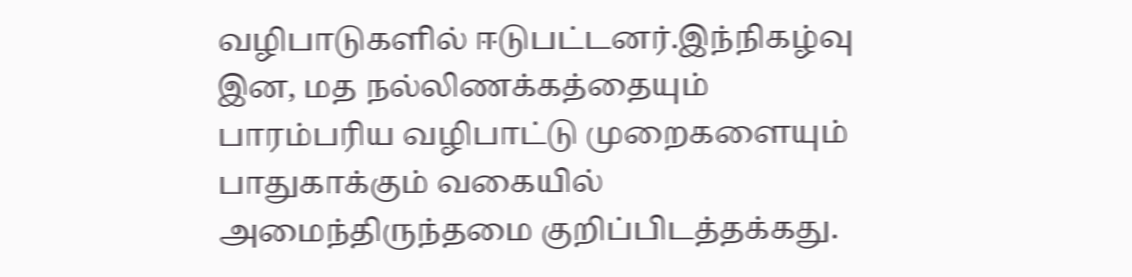வழிபாடுகளில் ஈடுபட்டனர்.இந்நிகழ்வு இன, மத நல்லிணக்கத்தையும் பாரம்பரிய வழிபாட்டு முறைகளையும் பாதுகாக்கும் வகையில் அமைந்திருந்தமை குறிப்பிடத்தக்கது.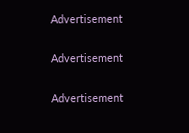Advertisement

Advertisement

Advertisement